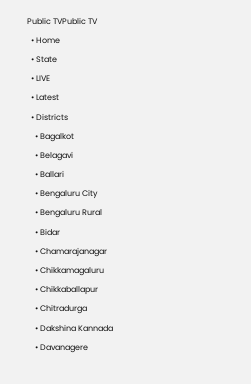Public TVPublic TV
  • Home
  • State
  • LIVE
  • Latest
  • Districts
    • Bagalkot
    • Belagavi
    • Ballari
    • Bengaluru City
    • Bengaluru Rural
    • Bidar
    • Chamarajanagar
    • Chikkamagaluru
    • Chikkaballapur
    • Chitradurga
    • Dakshina Kannada
    • Davanagere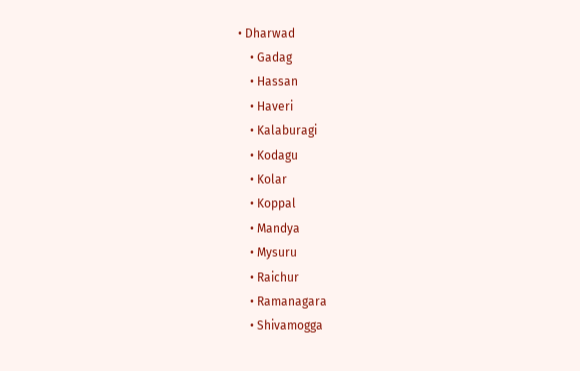• Dharwad
    • Gadag
    • Hassan
    • Haveri
    • Kalaburagi
    • Kodagu
    • Kolar
    • Koppal
    • Mandya
    • Mysuru
    • Raichur
    • Ramanagara
    • Shivamogga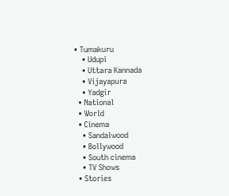• Tumakuru
    • Udupi
    • Uttara Kannada
    • Vijayapura
    • Yadgir
  • National
  • World
  • Cinema
    • Sandalwood
    • Bollywood
    • South cinema
    • TV Shows
  • Stories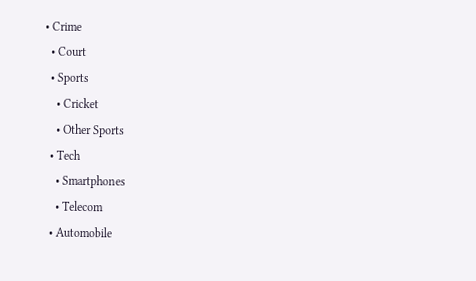• Crime
  • Court
  • Sports
    • Cricket
    • Other Sports
  • Tech
    • Smartphones
    • Telecom
  • Automobile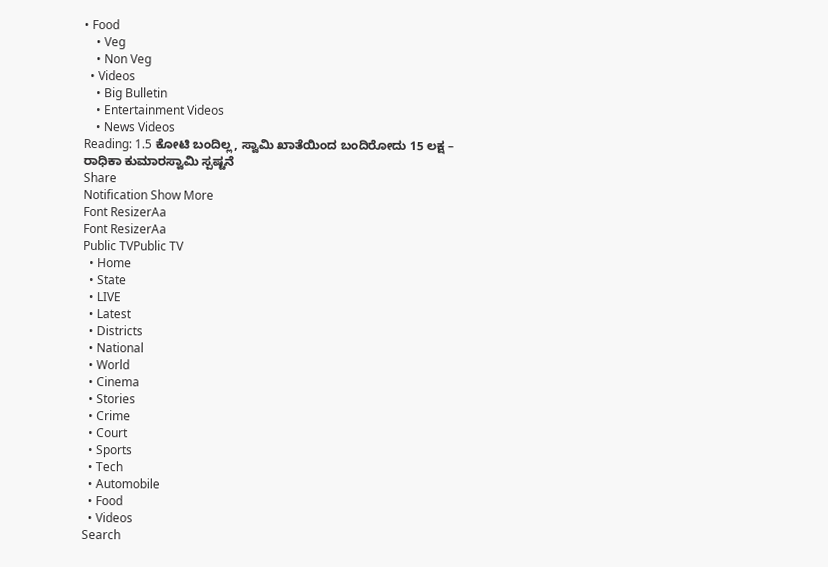• Food
    • Veg
    • Non Veg
  • Videos
    • Big Bulletin
    • Entertainment Videos
    • News Videos
Reading: 1.5 ಕೋಟಿ ಬಂದಿಲ್ಲ, ಸ್ವಾಮಿ ಖಾತೆಯಿಂದ ಬಂದಿರೋದು 15 ಲಕ್ಷ – ರಾಧಿಕಾ ಕುಮಾರಸ್ವಾಮಿ ಸ್ಪಷ್ಟನೆ
Share
Notification Show More
Font ResizerAa
Font ResizerAa
Public TVPublic TV
  • Home
  • State
  • LIVE
  • Latest
  • Districts
  • National
  • World
  • Cinema
  • Stories
  • Crime
  • Court
  • Sports
  • Tech
  • Automobile
  • Food
  • Videos
Search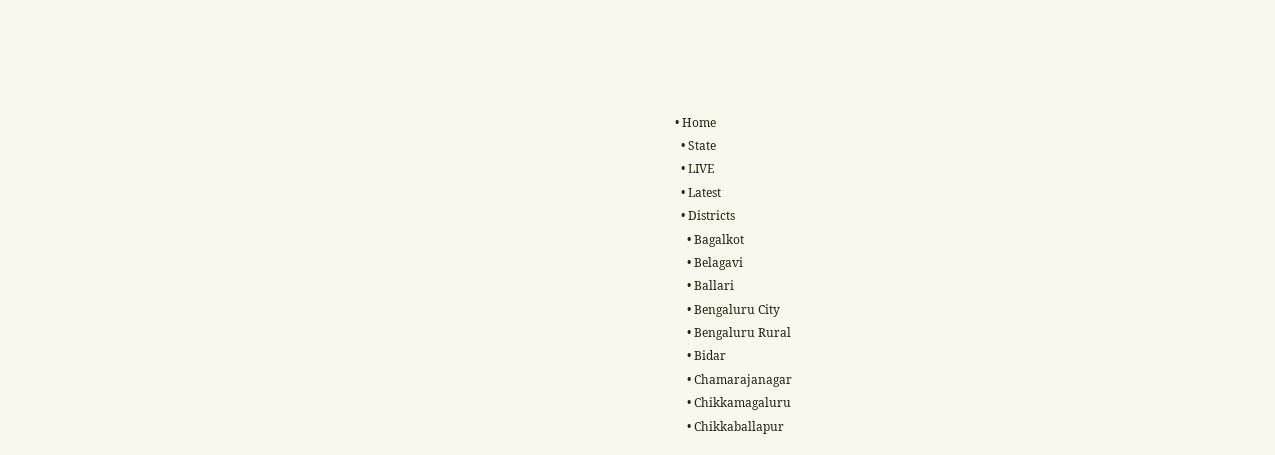• Home
  • State
  • LIVE
  • Latest
  • Districts
    • Bagalkot
    • Belagavi
    • Ballari
    • Bengaluru City
    • Bengaluru Rural
    • Bidar
    • Chamarajanagar
    • Chikkamagaluru
    • Chikkaballapur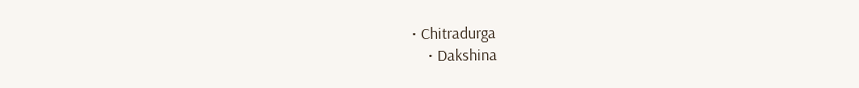• Chitradurga
    • Dakshina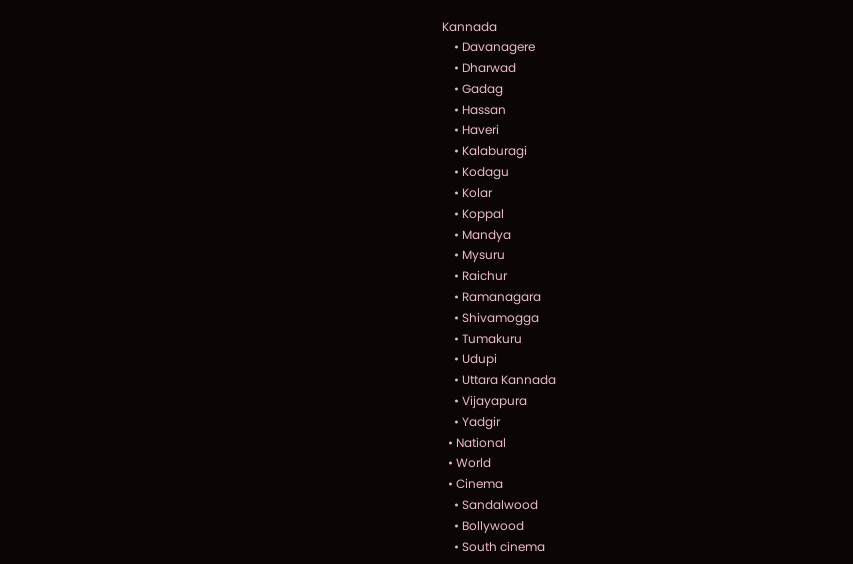Kannada
    • Davanagere
    • Dharwad
    • Gadag
    • Hassan
    • Haveri
    • Kalaburagi
    • Kodagu
    • Kolar
    • Koppal
    • Mandya
    • Mysuru
    • Raichur
    • Ramanagara
    • Shivamogga
    • Tumakuru
    • Udupi
    • Uttara Kannada
    • Vijayapura
    • Yadgir
  • National
  • World
  • Cinema
    • Sandalwood
    • Bollywood
    • South cinema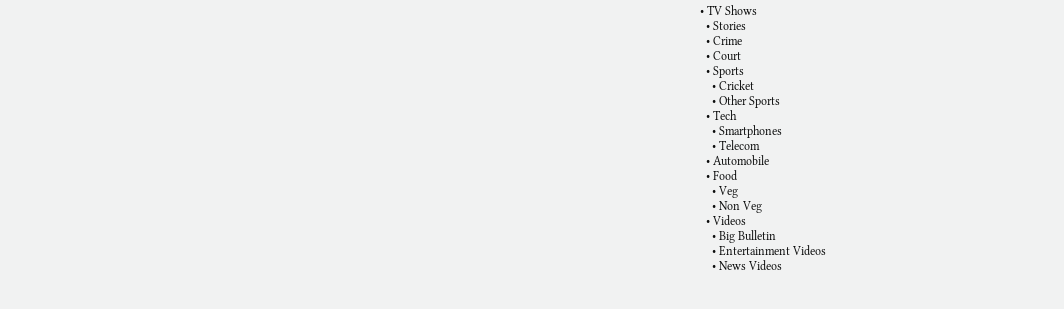• TV Shows
  • Stories
  • Crime
  • Court
  • Sports
    • Cricket
    • Other Sports
  • Tech
    • Smartphones
    • Telecom
  • Automobile
  • Food
    • Veg
    • Non Veg
  • Videos
    • Big Bulletin
    • Entertainment Videos
    • News Videos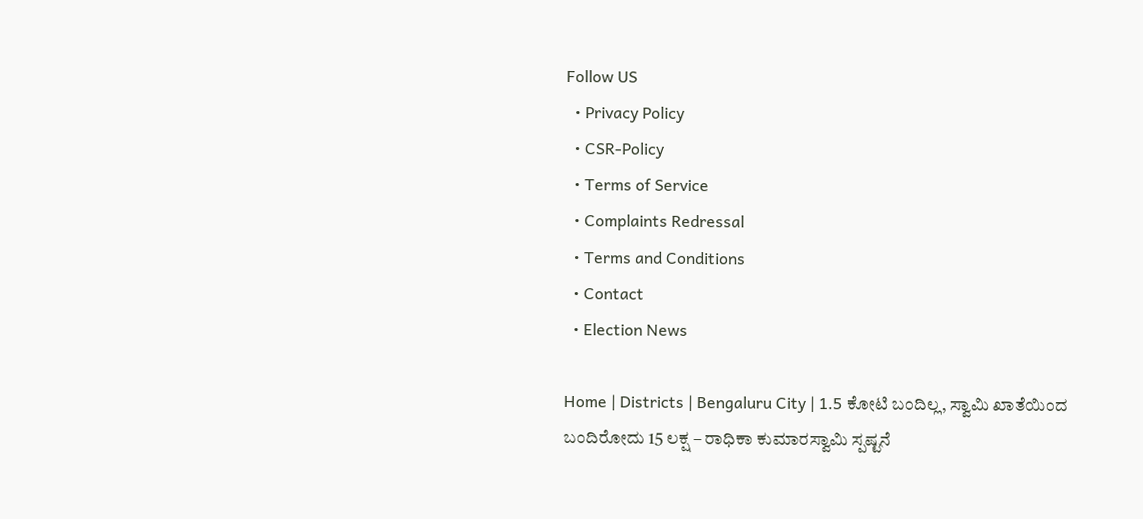Follow US
  • Privacy Policy
  • CSR-Policy
  • Terms of Service
  • Complaints Redressal
  • Terms and Conditions
  • Contact
  • Election News

Home | Districts | Bengaluru City | 1.5 ಕೋಟಿ ಬಂದಿಲ್ಲ, ಸ್ವಾಮಿ ಖಾತೆಯಿಂದ ಬಂದಿರೋದು 15 ಲಕ್ಷ – ರಾಧಿಕಾ ಕುಮಾರಸ್ವಾಮಿ ಸ್ಪಷ್ಟನೆ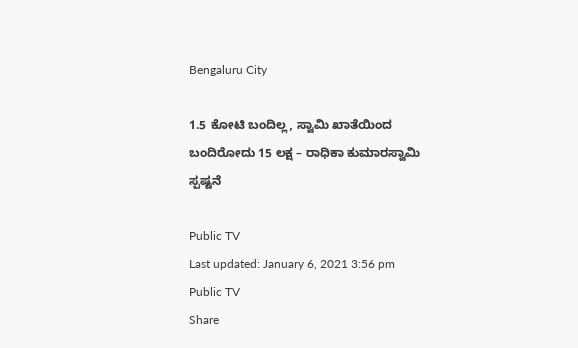Bengaluru City

1.5 ಕೋಟಿ ಬಂದಿಲ್ಲ, ಸ್ವಾಮಿ ಖಾತೆಯಿಂದ ಬಂದಿರೋದು 15 ಲಕ್ಷ – ರಾಧಿಕಾ ಕುಮಾರಸ್ವಾಮಿ ಸ್ಪಷ್ಟನೆ

Public TV
Last updated: January 6, 2021 3:56 pm
Public TV
Share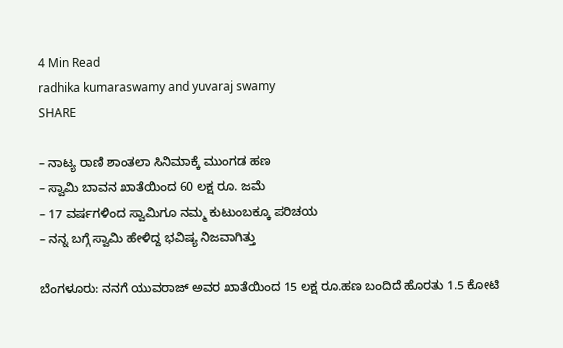4 Min Read
radhika kumaraswamy and yuvaraj swamy
SHARE

– ನಾಟ್ಯ ರಾಣಿ ಶಾಂತಲಾ ಸಿನಿಮಾಕ್ಕೆ ಮುಂಗಡ ಹಣ
– ಸ್ವಾಮಿ ಬಾವನ ಖಾತೆಯಿಂದ 60 ಲಕ್ಷ ರೂ. ಜಮೆ
– 17 ವರ್ಷಗಳಿಂದ ಸ್ವಾಮಿಗೂ ನಮ್ಮ ಕುಟುಂಬಕ್ಕೂ ಪರಿಚಯ
– ನನ್ನ ಬಗ್ಗೆ ಸ್ವಾಮಿ ಹೇಳಿದ್ದ ಭವಿಷ್ಯ ನಿಜವಾಗಿತ್ತು

ಬೆಂಗಳೂರು: ನನಗೆ ಯುವರಾಜ್‌ ಅವರ ಖಾತೆಯಿಂದ 15 ಲಕ್ಷ ರೂ.ಹಣ ಬಂದಿದೆ ಹೊರತು 1.5 ಕೋಟಿ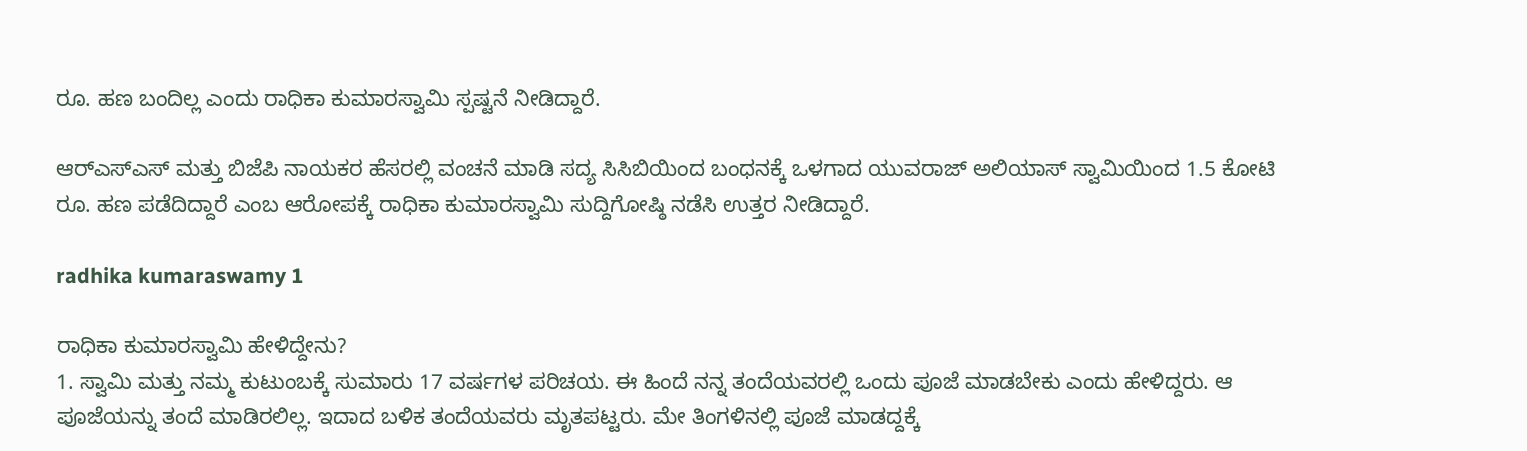ರೂ. ಹಣ ಬಂದಿಲ್ಲ ಎಂದು ರಾಧಿಕಾ ಕುಮಾರಸ್ವಾಮಿ ಸ್ಪಷ್ಟನೆ ನೀಡಿದ್ದಾರೆ.

ಆರ್‌ಎಸ್‌ಎಸ್‌ ಮತ್ತು ಬಿಜೆಪಿ ನಾಯಕರ ಹೆಸರಲ್ಲಿ ವಂಚನೆ ಮಾಡಿ ಸದ್ಯ ಸಿಸಿಬಿಯಿಂದ ಬಂಧನಕ್ಕೆ ಒಳಗಾದ ಯುವರಾಜ್‌ ಅಲಿಯಾಸ್‌ ಸ್ವಾಮಿಯಿಂದ 1.5 ಕೋಟಿ ರೂ. ಹಣ ಪಡೆದಿದ್ದಾರೆ ಎಂಬ ಆರೋಪಕ್ಕೆ ರಾಧಿಕಾ ಕುಮಾರಸ್ವಾಮಿ ಸುದ್ದಿಗೋಷ್ಠಿ ನಡೆಸಿ ಉತ್ತರ ನೀಡಿದ್ದಾರೆ.

radhika kumaraswamy 1

ರಾಧಿಕಾ ಕುಮಾರಸ್ವಾಮಿ ಹೇಳಿದ್ದೇನು?
1. ಸ್ವಾಮಿ ಮತ್ತು ನಮ್ಮ ಕುಟುಂಬಕ್ಕೆ ಸುಮಾರು 17 ವರ್ಷಗಳ ಪರಿಚಯ. ಈ ಹಿಂದೆ ನನ್ನ ತಂದೆಯವರಲ್ಲಿ ಒಂದು ಪೂಜೆ ಮಾಡಬೇಕು ಎಂದು ಹೇಳಿದ್ದರು. ಆ ಪೂಜೆಯನ್ನು ತಂದೆ ಮಾಡಿರಲಿಲ್ಲ. ಇದಾದ ಬಳಿಕ ತಂದೆಯವರು ಮೃತಪಟ್ಟರು. ಮೇ ತಿಂಗಳಿನಲ್ಲಿ ಪೂಜೆ ಮಾಡದ್ದಕ್ಕೆ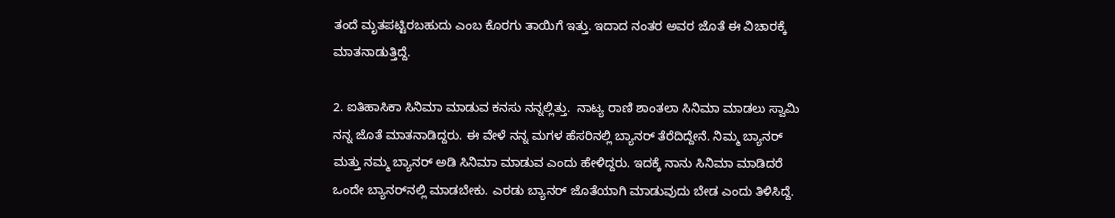ತಂದೆ ಮೃತಪಟ್ಟಿರಬಹುದು ಎಂಬ ಕೊರಗು ತಾಯಿಗೆ ಇತ್ತು. ಇದಾದ ನಂತರ ಅವರ ಜೊತೆ ಈ ವಿಚಾರಕ್ಕೆ ಮಾತನಾಡುತ್ತಿದ್ದೆ.

2. ಐತಿಹಾಸಿಕಾ ಸಿನಿಮಾ ಮಾಡುವ ಕನಸು ನನ್ನಲ್ಲಿತ್ತು.  ನಾಟ್ಯ ರಾಣಿ ಶಾಂತಲಾ ಸಿನಿಮಾ ಮಾಡಲು ಸ್ವಾಮಿ ನನ್ನ ಜೊತೆ ಮಾತನಾಡಿದ್ದರು. ಈ ವೇಳೆ ನನ್ನ ಮಗಳ ಹೆಸರಿನಲ್ಲಿ ಬ್ಯಾನರ್‌ ತೆರೆದಿದ್ದೇನೆ. ನಿಮ್ಮ ಬ್ಯಾನರ್‌ ಮತ್ತು ನಮ್ಮ ಬ್ಯಾನರ್‌ ಅಡಿ ಸಿನಿಮಾ ಮಾಡುವ ಎಂದು ಹೇಳಿದ್ದರು. ಇದಕ್ಕೆ ನಾನು ಸಿನಿಮಾ ಮಾಡಿದರೆ ಒಂದೇ ಬ್ಯಾನರ್‌ನಲ್ಲಿ ಮಾಡಬೇಕು. ಎರಡು ಬ್ಯಾನರ್‌ ಜೊತೆಯಾಗಿ ಮಾಡುವುದು ಬೇಡ ಎಂದು ತಿಳಿಸಿದ್ದೆ.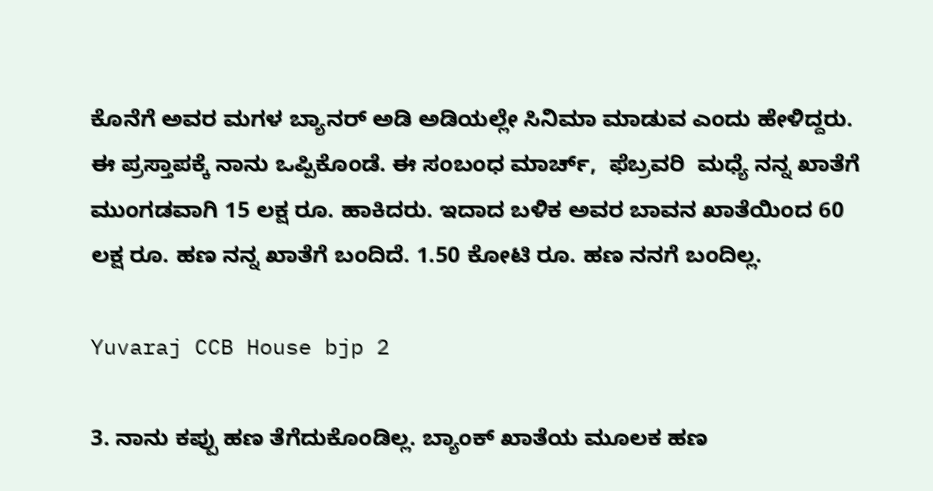ಕೊನೆಗೆ ಅವರ ಮಗಳ ಬ್ಯಾನರ್‌ ಅಡಿ ಅಡಿಯಲ್ಲೇ ಸಿನಿಮಾ ಮಾಡುವ ಎಂದು ಹೇಳಿದ್ದರು. ಈ ಪ್ರಸ್ತಾಪಕ್ಕೆ ನಾನು ಒಪ್ಪಿಕೊಂಡೆ. ಈ ಸಂಬಂಧ ಮಾರ್ಚ್‌,  ಫೆಬ್ರವರಿ  ಮಧ್ಯೆ ನನ್ನ ಖಾತೆಗೆ ಮುಂಗಡವಾಗಿ 15 ಲಕ್ಷ ರೂ. ಹಾಕಿದರು. ಇದಾದ ಬಳಿಕ ಅವರ ಬಾವನ ಖಾತೆಯಿಂದ 60 ಲಕ್ಷ ರೂ. ಹಣ ನನ್ನ ಖಾತೆಗೆ ಬಂದಿದೆ. 1.50 ಕೋಟಿ ರೂ. ಹಣ ನನಗೆ ಬಂದಿಲ್ಲ.

Yuvaraj CCB House bjp 2

3. ನಾನು ಕಪ್ಪು ಹಣ ತೆಗೆದುಕೊಂಡಿಲ್ಲ. ಬ್ಯಾಂಕ್‌ ಖಾತೆಯ ಮೂಲಕ ಹಣ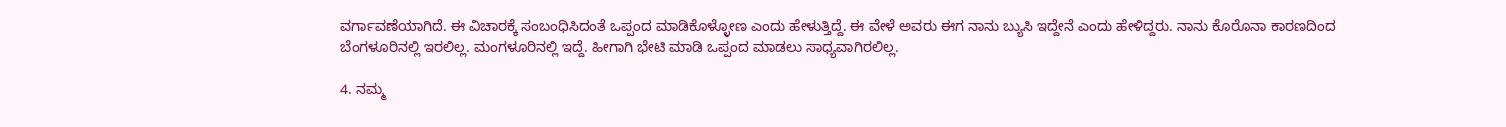ವರ್ಗಾವಣೆಯಾಗಿದೆ. ಈ ವಿಚಾರಕ್ಕೆ ಸಂಬಂಧಿಸಿದಂತೆ ಒಪ್ಪಂದ ಮಾಡಿಕೊಳ್ಳೋಣ ಎಂದು ಹೇಳುತ್ತಿದ್ದೆ. ಈ ವೇಳೆ ಅವರು ಈಗ ನಾನು ಬ್ಯುಸಿ ಇದ್ದೇನೆ ಎಂದು ಹೇಳಿದ್ದರು. ನಾನು ಕೊರೊನಾ ಕಾರಣದಿಂದ ಬೆಂಗಳೂರಿನಲ್ಲಿ ಇರಲಿಲ್ಲ. ಮಂಗಳೂರಿನಲ್ಲಿ ಇದ್ದೆ. ಹೀಗಾಗಿ ಭೇಟಿ ಮಾಡಿ ಒಪ್ಪಂದ ಮಾಡಲು ಸಾಧ್ಯವಾಗಿರಲಿಲ್ಲ.

4. ನಮ್ಮ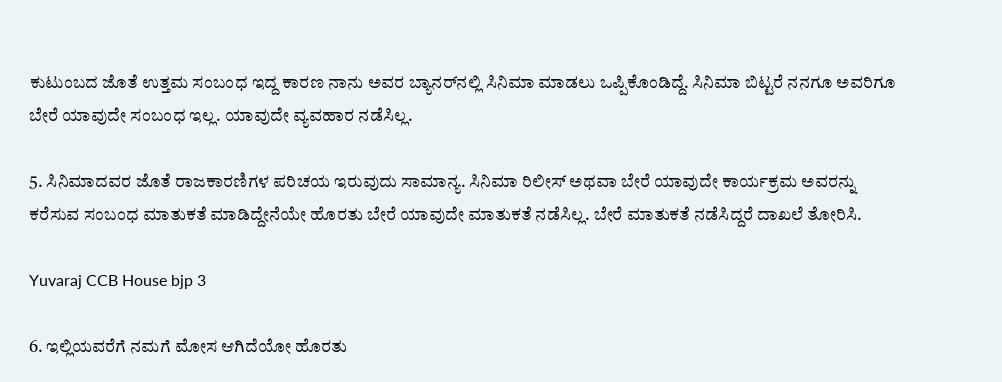ಕುಟುಂಬದ ಜೊತೆ ಉತ್ತಮ ಸಂಬಂಧ ಇದ್ದ ಕಾರಣ ನಾನು ಅವರ ಬ್ಯಾನರ್‌ನಲ್ಲಿ ಸಿನಿಮಾ ಮಾಡಲು ಒಪ್ಪಿಕೊಂಡಿದ್ದೆ. ಸಿನಿಮಾ ಬಿಟ್ಟರೆ ನನಗೂ ಅವರಿಗೂ ಬೇರೆ ಯಾವುದೇ ಸಂಬಂಧ ಇಲ್ಲ. ಯಾವುದೇ ವ್ಯವಹಾರ ನಡೆಸಿಲ್ಲ.

5. ಸಿನಿಮಾದವರ ಜೊತೆ ರಾಜಕಾರಣಿಗಳ ಪರಿಚಯ ಇರುವುದು ಸಾಮಾನ್ಯ. ಸಿನಿಮಾ ರಿಲೀಸ್‌ ಅಥವಾ ಬೇರೆ ಯಾವುದೇ ಕಾರ್ಯಕ್ರಮ ಅವರನ್ನು ಕರೆಸುವ ಸಂಬಂಧ ಮಾತುಕತೆ ಮಾಡಿದ್ದೇನೆಯೇ ಹೊರತು ಬೇರೆ ಯಾವುದೇ ಮಾತುಕತೆ ನಡೆಸಿಲ್ಲ. ಬೇರೆ ಮಾತುಕತೆ ನಡೆಸಿದ್ದರೆ ದಾಖಲೆ ತೋರಿಸಿ.

Yuvaraj CCB House bjp 3

6. ಇಲ್ಲಿಯವರೆಗೆ ನಮಗೆ ಮೋಸ ಆಗಿದೆಯೋ ಹೊರತು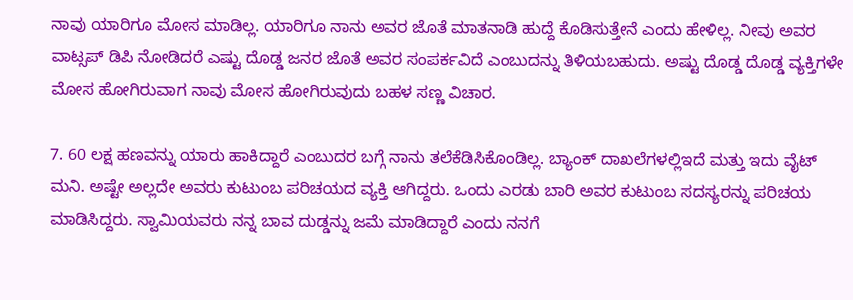ನಾವು ಯಾರಿಗೂ ಮೋಸ ಮಾಡಿಲ್ಲ. ಯಾರಿಗೂ ನಾನು ಅವರ ಜೊತೆ ಮಾತನಾಡಿ ಹುದ್ದೆ ಕೊಡಿಸುತ್ತೇನೆ ಎಂದು ಹೇಳಿಲ್ಲ. ನೀವು ಅವರ ವಾಟ್ಸಪ್‌ ಡಿಪಿ ನೋಡಿದರೆ ಎಷ್ಟು ದೊಡ್ಡ ಜನರ ಜೊತೆ ಅವರ ಸಂಪರ್ಕವಿದೆ ಎಂಬುದನ್ನು ತಿಳಿಯಬಹುದು. ಅಷ್ಟು ದೊಡ್ಡ ದೊಡ್ಡ ವ್ಯಕ್ತಿಗಳೇ ಮೋಸ ಹೋಗಿರುವಾಗ ನಾವು ಮೋಸ ಹೋಗಿರುವುದು ಬಹಳ ಸಣ್ಣ ವಿಚಾರ.

7. 60 ಲಕ್ಷ ಹಣವನ್ನು ಯಾರು ಹಾಕಿದ್ದಾರೆ ಎಂಬುದರ ಬಗ್ಗೆ ನಾನು ತಲೆಕೆಡಿಸಿಕೊಂಡಿಲ್ಲ. ಬ್ಯಾಂಕ್‌ ದಾಖಲೆಗಳಲ್ಲಿಇದೆ ಮತ್ತು ಇದು ವೈಟ್‌ ಮನಿ. ಅಷ್ಟೇ ಅಲ್ಲದೇ ಅವರು ಕುಟುಂಬ ಪರಿಚಯದ ವ್ಯಕ್ತಿ ಆಗಿದ್ದರು. ಒಂದು ಎರಡು ಬಾರಿ ಅವರ ಕುಟುಂಬ ಸದಸ್ಯರನ್ನು ಪರಿಚಯ ಮಾಡಿಸಿದ್ದರು. ಸ್ವಾಮಿಯವರು ನನ್ನ ಬಾವ ದುಡ್ಡನ್ನು ಜಮೆ ಮಾಡಿದ್ದಾರೆ ಎಂದು ನನಗೆ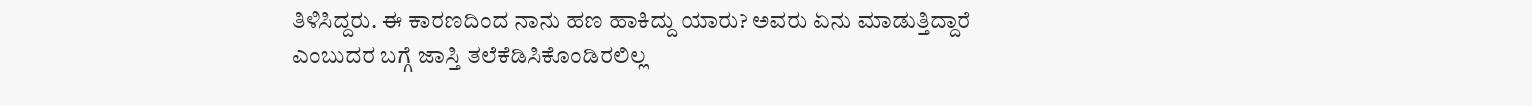ತಿಳಿಸಿದ್ದರು. ಈ ಕಾರಣದಿಂದ ನಾನು ಹಣ ಹಾಕಿದ್ದು ಯಾರು? ಅವರು ಏನು ಮಾಡುತ್ತಿದ್ದಾರೆ ಎಂಬುದರ ಬಗ್ಗೆ ಜಾಸ್ತಿ ತಲೆಕೆಡಿಸಿಕೊಂಡಿರಲಿಲ್ಲ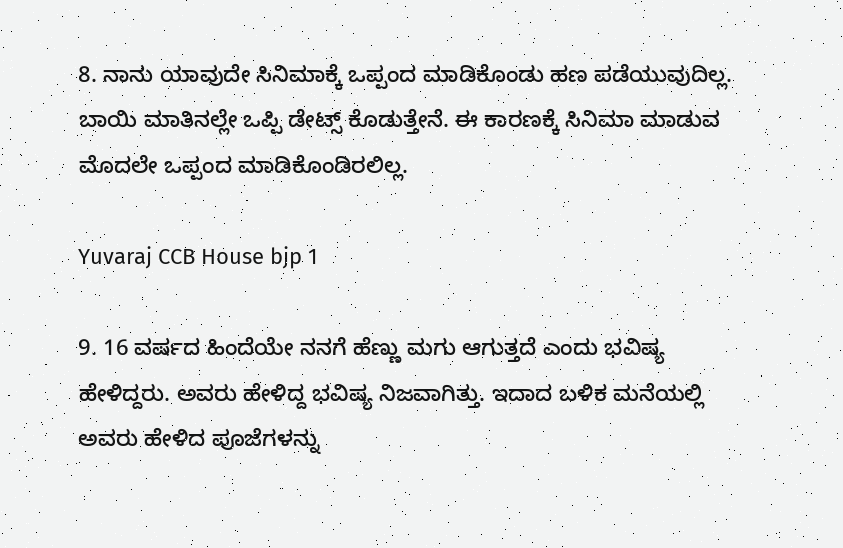8. ನಾನು ಯಾವುದೇ ಸಿನಿಮಾಕ್ಕೆ ಒಪ್ಪಂದ ಮಾಡಿಕೊಂಡು ಹಣ ಪಡೆಯುವುದಿಲ್ಲ. ಬಾಯಿ ಮಾತಿನಲ್ಲೇ ಒಪ್ಪಿ ಡೇಟ್ಸ್‌ ಕೊಡುತ್ತೇನೆ. ಈ ಕಾರಣಕ್ಕೆ ಸಿನಿಮಾ ಮಾಡುವ ಮೊದಲೇ ಒಪ್ಪಂದ ಮಾಡಿಕೊಂಡಿರಲಿಲ್ಲ.

Yuvaraj CCB House bjp 1

9. 16 ವರ್ಷದ ಹಿಂದೆಯೇ ನನಗೆ ಹೆಣ್ಣು ಮಗು ಆಗುತ್ತದೆ ಎಂದು ಭವಿಷ್ಯ ಹೇಳಿದ್ದರು. ಅವರು ಹೇಳಿದ್ದ ಭವಿಷ್ಯ ನಿಜವಾಗಿತ್ತು. ಇದಾದ ಬಳಿಕ ಮನೆಯಲ್ಲಿ ಅವರು ಹೇಳಿದ ಪೂಜೆಗಳನ್ನು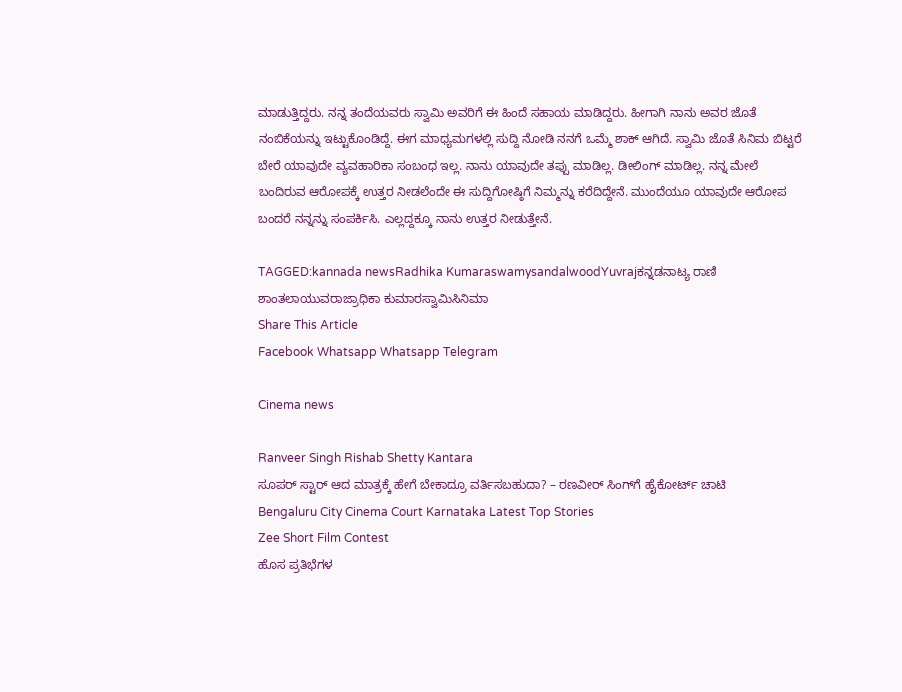ಮಾಡುತ್ತಿದ್ದರು. ನನ್ನ ತಂದೆಯವರು ಸ್ವಾಮಿ ಅವರಿಗೆ ಈ ಹಿಂದೆ ಸಹಾಯ ಮಾಡಿದ್ದರು. ಹೀಗಾಗಿ ನಾನು ಅವರ ಜೊತೆ ನಂಬಿಕೆಯನ್ನು ಇಟ್ಟುಕೊಂಡಿದ್ದೆ. ಈಗ ಮಾಧ್ಯಮಗಳಲ್ಲಿ ಸುದ್ದಿ ನೋಡಿ ನನಗೆ ಒಮ್ಮೆ ಶಾಕ್‌ ಆಗಿದೆ. ಸ್ವಾಮಿ ಜೊತೆ ಸಿನಿಮ ಬಿಟ್ಟರೆ ಬೇರೆ ಯಾವುದೇ ವ್ಯವಹಾರಿಕಾ ಸಂಬಂಧ ಇಲ್ಲ. ನಾನು ಯಾವುದೇ ತಪ್ಪು ಮಾಡಿಲ್ಲ. ಡೀಲಿಂಗ್‌ ಮಾಡಿಲ್ಲ. ನನ್ನ ಮೇಲೆ ಬಂದಿರುವ ಆರೋಪಕ್ಕೆ ಉತ್ತರ ನೀಡಲೆಂದೇ ಈ ಸುದ್ದಿಗೋಷ್ಠಿಗೆ ನಿಮ್ಮನ್ನು ಕರೆದಿದ್ದೇನೆ. ಮುಂದೆಯೂ ಯಾವುದೇ ಆರೋಪ ಬಂದರೆ ನನ್ನನ್ನು ಸಂಪರ್ಕಿಸಿ. ಎಲ್ಲದ್ದಕ್ಕೂ ನಾನು ಉತ್ತರ ನೀಡುತ್ತೇನೆ.

TAGGED:kannada newsRadhika KumaraswamysandalwoodYuvrajಕನ್ನಡನಾಟ್ಯ ರಾಣಿ ಶಾಂತಲಾಯುವರಾಜ್ರಾಧಿಕಾ ಕುಮಾರಸ್ವಾಮಿಸಿನಿಮಾ
Share This Article
Facebook Whatsapp Whatsapp Telegram

Cinema news

Ranveer Singh Rishab Shetty Kantara
ಸೂಪರ್ ಸ್ಟಾರ್ ಆದ ಮಾತ್ರಕ್ಕೆ ಹೇಗೆ ಬೇಕಾದ್ರೂ ವರ್ತಿಸಬಹುದಾ? – ರಣವೀರ್ ಸಿಂಗ್‌ಗೆ ಹೈಕೋರ್ಟ್ ಚಾಟಿ
Bengaluru City Cinema Court Karnataka Latest Top Stories
Zee Short Film Contest
ಹೊಸ ಪ್ರತಿಭೆಗಳ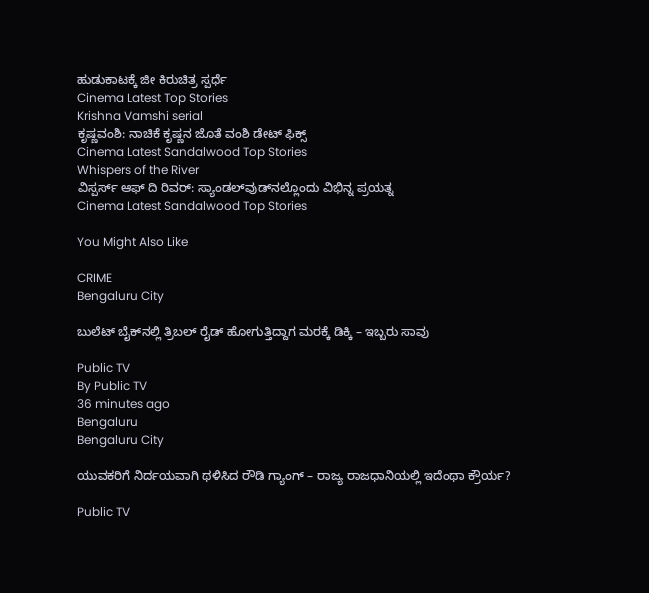ಹುಡುಕಾಟಕ್ಕೆ ಜೀ ಕಿರುಚಿತ್ರ ಸ್ಪರ್ಧೆ
Cinema Latest Top Stories
Krishna Vamshi serial
ಕೃಷ್ಣವಂಶಿ: ನಾಚಿಕೆ ಕೃಷ್ಣನ ಜೊತೆ ವಂಶಿ ಡೇಟ್ ಫಿಕ್ಸ್
Cinema Latest Sandalwood Top Stories
Whispers of the River
ವಿಸ್ಪರ್ಸ್ ಆಫ್ ದಿ ರಿವರ್: ಸ್ಯಾಂಡಲ್‌ವುಡ್‌ನಲ್ಲೊಂದು ವಿಭಿನ್ನ ಪ್ರಯತ್ನ
Cinema Latest Sandalwood Top Stories

You Might Also Like

CRIME
Bengaluru City

ಬುಲೆಟ್ ಬೈಕ್‌ನಲ್ಲಿ ತ್ರಿಬಲ್ ರೈಡ್‌ ಹೋಗುತ್ತಿದ್ದಾಗ ಮರಕ್ಕೆ ಡಿಕ್ಕಿ – ಇಬ್ಬರು ಸಾವು

Public TV
By Public TV
36 minutes ago
Bengaluru
Bengaluru City

ಯುವಕರಿಗೆ ನಿರ್ದಯವಾಗಿ ಥಳಿಸಿದ ರೌಡಿ ಗ್ಯಾಂಗ್ – ರಾಜ್ಯ ರಾಜಧಾನಿಯಲ್ಲಿ ಇದೆಂಥಾ ಕ್ರೌರ್ಯ?

Public TV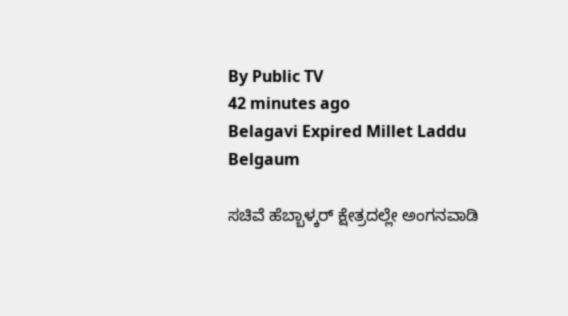By Public TV
42 minutes ago
Belagavi Expired Millet Laddu
Belgaum

ಸಚಿವೆ ಹೆಬ್ಬಾಳ್ಕರ್ ಕ್ಷೇತ್ರದಲ್ಲೇ ಅಂಗನವಾಡಿ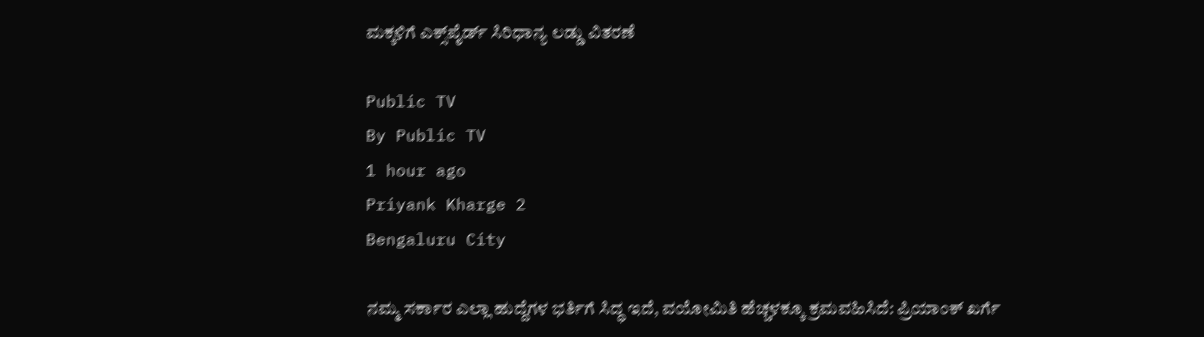ಮಕ್ಕಳಿಗೆ ಎಕ್ಸ್‌ಪೈರ್ಡ್‌ ಸಿರಿಧಾನ್ಯ ಲಡ್ಡು ವಿತರಣೆ

Public TV
By Public TV
1 hour ago
Priyank Kharge 2
Bengaluru City

ನಮ್ಮ ಸರ್ಕಾರ ಎಲ್ಲಾ ಹುದ್ದೆಗಳ ಭರ್ತಿಗೆ ಸಿದ್ಧ ಇದೆ, ವಯೋಮಿತಿ ಹೆಚ್ಚಳಕ್ಕೂ ಕ್ರಮವಹಿಸಿದೆ: ಪ್ರಿಯಾಂಕ್‌ ಖರ್ಗೆ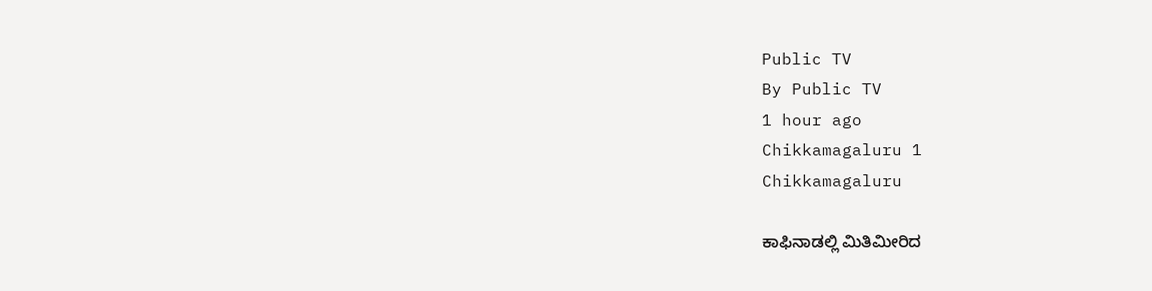Public TV
By Public TV
1 hour ago
Chikkamagaluru 1
Chikkamagaluru

ಕಾಫಿನಾಡಲ್ಲಿ ಮಿತಿಮೀರಿದ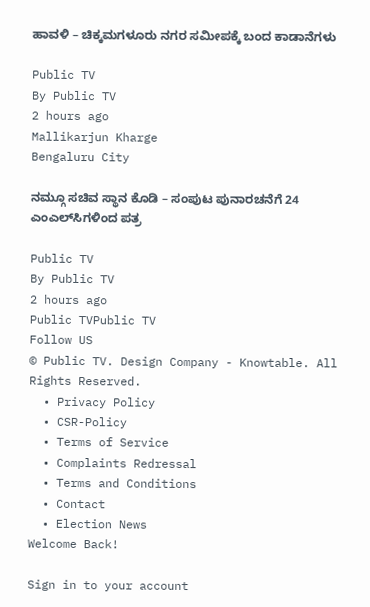ಹಾವಳಿ – ಚಿಕ್ಕಮಗಳೂರು ನಗರ ಸಮೀಪಕ್ಕೆ ಬಂದ ಕಾಡಾನೆಗಳು

Public TV
By Public TV
2 hours ago
Mallikarjun Kharge
Bengaluru City

ನಮ್ಗೂ ಸಚಿವ ಸ್ಥಾನ ಕೊಡಿ – ಸಂಪುಟ‌ ಪುನಾರಚನೆಗೆ 24 ಎಂಎಲ್‌ಸಿಗಳಿಂದ ಪತ್ರ

Public TV
By Public TV
2 hours ago
Public TVPublic TV
Follow US
© Public TV. Design Company - Knowtable. All Rights Reserved.
  • Privacy Policy
  • CSR-Policy
  • Terms of Service
  • Complaints Redressal
  • Terms and Conditions
  • Contact
  • Election News
Welcome Back!

Sign in to your account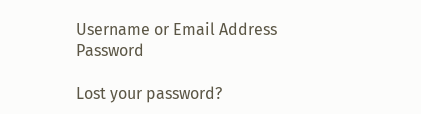Username or Email Address
Password

Lost your password?